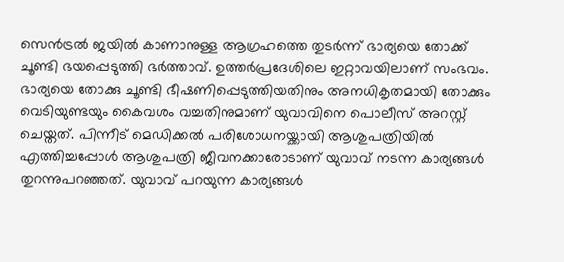സെന്‍ട്രല്‍ ജയില്‍ കാണാനുള്ള ആഗ്രഹത്തെ തുടര്‍ന്ന് ഭാര്യയെ തോക്ക് ചൂണ്ടി ഭയപ്പെടുത്തി ഭര്‍ത്താവ്. ഉത്തർപ്രദേശിലെ ഇറ്റാവയിലാണ് സംഭവം. ഭാര്യയെ തോക്കു ചൂണ്ടി ഭീഷണിപ്പെടുത്തിയതിനും അനധികൃതമായി തോക്കും വെടിയുണ്ടയും കൈവശം വച്ചതിനുമാണ് യുവാവിനെ പൊലീസ് അറസ്റ്റ് ചെയ്തത്. പിന്നീട് മെഡിക്കല്‍ പരിശോധനയ്ക്കായി ആശുപത്രിയില്‍ എത്തിച്ചപ്പോള്‍ ആശുപത്രി ജീവനക്കാരോടാണ് യുവാവ് നടന്ന കാര്യങ്ങള്‍ തുറന്നുപറഞ്ഞത്. യുവാവ് പറയുന്ന കാര്യങ്ങള്‍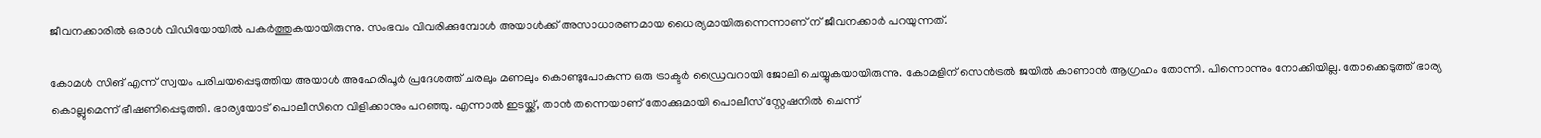ജീവനക്കാരില്‍ ഒരാള്‍ വിഡിയോയില്‍ പകര്‍ത്തുകയായിരുന്നു. സംഭവം വിവരിക്കുമ്പോള്‍ അയാള്‍ക്ക് അസാധാരണമായ ധൈര്യമായിരുന്നെന്നാണ് ന് ജീവനക്കാര്‍ പറയുന്നത്.

കോമൾ സിങ് എന്ന് സ്വയം പരിചയപ്പെടുത്തിയ അയാൾ അഹേരിപൂർ പ്രദേശത്ത് ചരലും മണലും കൊണ്ടുപോകുന്ന ഒരു ട്രാക്ടർ ഡ്രൈവറായി ജോലി ചെയ്യുകയായിരുന്നു. കോമളിന് സെൻട്രൽ ജയിൽ കാണാൻ ആഗ്രഹം തോന്നി. പിന്നൊന്നും നോക്കിയില്ല. തോക്കെടുത്ത് ഭാര്യ കൊല്ലുമെന്ന് ഭീഷണിപ്പെടുത്തി. ഭാര്യയോട് പൊലീസിനെ വിളിക്കാനും പറഞ്ഞു. എന്നാല്‍ ഇടയ്ക്ക്, താൻ തന്നെയാണ് തോക്കുമായി പൊലീസ് സ്റ്റേഷനിൽ ചെന്ന്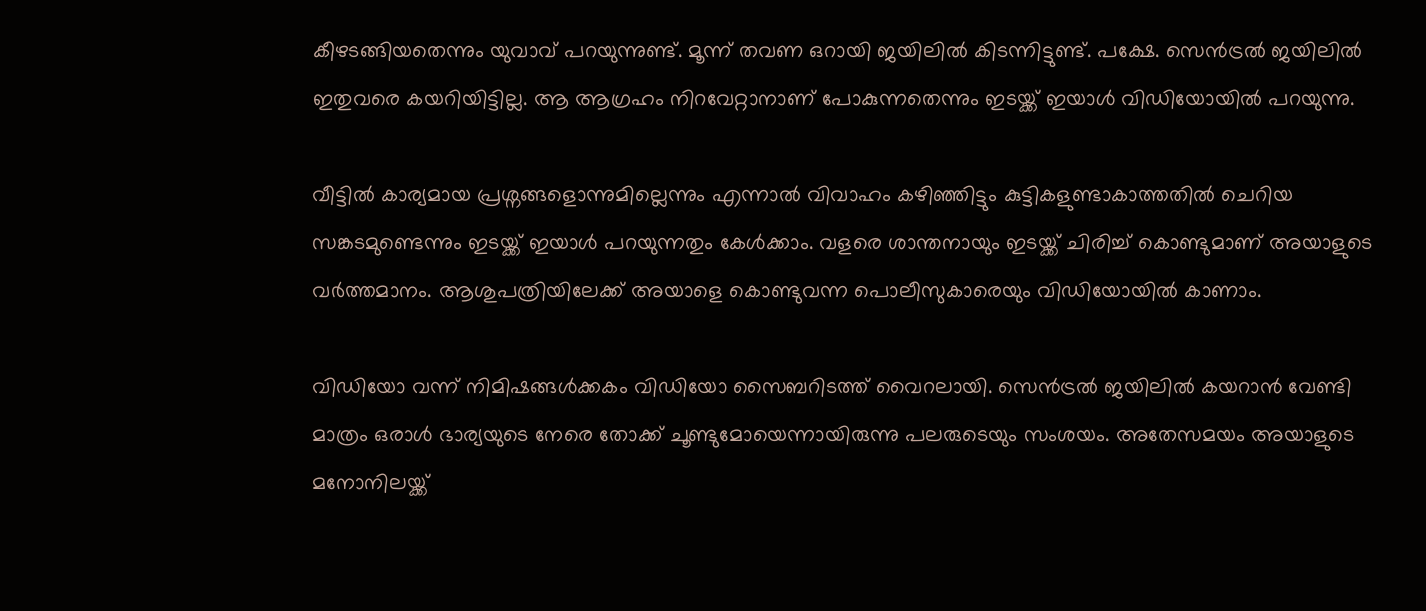കീഴടങ്ങിയതെന്നും യുവാവ് പറയുന്നുണ്ട്. മൂന്ന് തവണ ഒറായി ജയിലിൽ കിടന്നിട്ടുണ്ട്. പക്ഷേ. സെന്‍ട്രൽ ജയിലിൽ ഇതുവരെ കയറിയിട്ടില്ല. ആ ആഗ്രഹം നിറവേറ്റാനാണ് പോകുന്നതെന്നും ഇടയ്ക്ക് ഇയാൾ വിഡിയോയിൽ പറയുന്നു.

വീട്ടിൽ കാര്യമായ പ്രശ്നങ്ങളൊന്നുമില്ലെന്നും എന്നാൽ വിവാഹം കഴിഞ്ഞിട്ടും കുട്ടികളുണ്ടാകാത്തതിൽ ചെറിയ സങ്കടമുണ്ടെന്നും ഇടയ്ക്ക് ഇയാൾ പറയുന്നതും കേൾക്കാം. വളരെ ശാന്തനായും ഇടയ്ക്ക് ചിരിച്ച് കൊണ്ടുമാണ് അയാളുടെ വർത്തമാനം. ആശുപത്രിയിലേക്ക് അയാളെ കൊണ്ടുവന്ന പൊലീസുകാരെയും വിഡിയോയില്‍ കാണാം.

വിഡിയോ വന്ന് നിമിഷങ്ങള്‍ക്കകം വിഡിയോ സൈബറിടത്ത് വൈറലായി. സെന്‍ട്രൽ ജയിലിൽ കയറാൻ വേണ്ടി മാത്രം ഒരാൾ ഭാര്യയുടെ നേരെ തോക്ക് ചൂണ്ടുമോയെന്നായിരുന്നു പലരുടെയും സംശയം. അതേസമയം അയാളുടെ മനോനിലയ്ക്ക്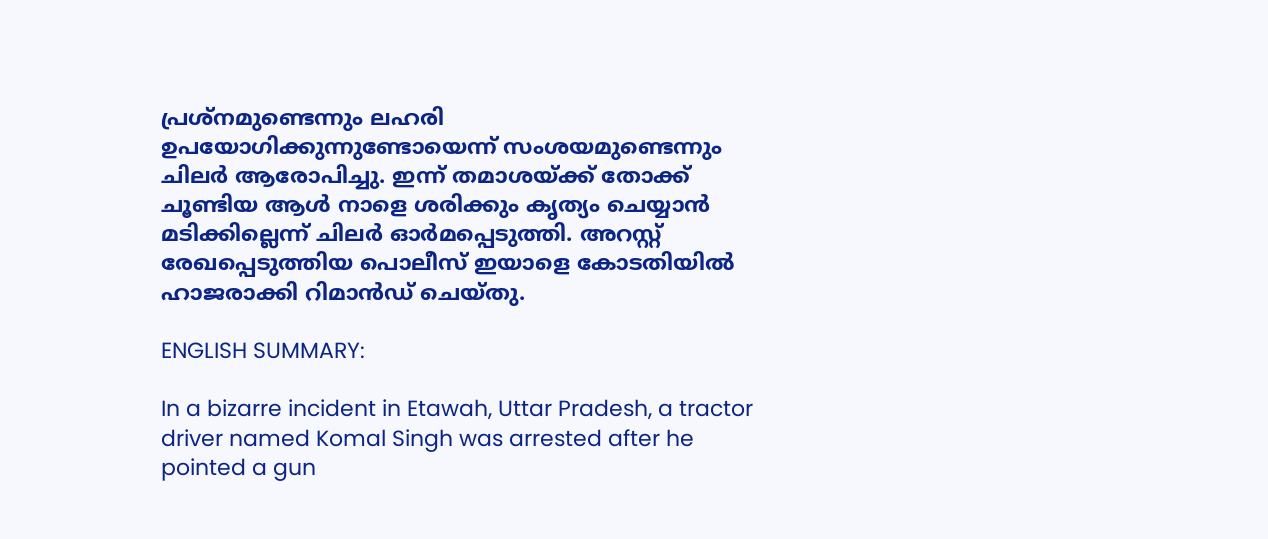പ്രശ്നമുണ്ടെന്നും ലഹരി ഉപയോഗിക്കുന്നുണ്ടോയെന്ന് സംശയമുണ്ടെന്നും ചിലര്‍ ആരോപിച്ചു. ഇന്ന് തമാശയ്ക്ക് തോക്ക് ചൂണ്ടിയ ആള്‍ നാളെ ശരിക്കും കൃത്യം ചെയ്യാന്‍ മടിക്കില്ലെന്ന് ചിലര്‍ ഓര്‍മപ്പെടുത്തി. അറസ്റ്റ് രേഖപ്പെടുത്തിയ പൊലീസ് ഇയാളെ കോടതിയിൽ ഹാജരാക്കി റിമാന്‍ഡ് ചെയ്തു.

ENGLISH SUMMARY:

In a bizarre incident in Etawah, Uttar Pradesh, a tractor driver named Komal Singh was arrested after he pointed a gun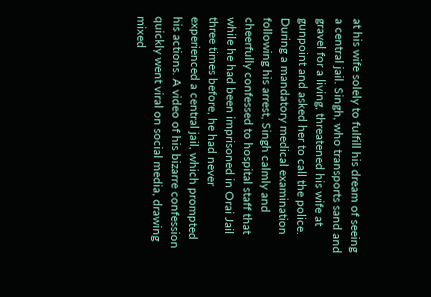at his wife solely to fulfill his dream of seeing a central jail. Singh, who transports sand and gravel for a living, threatened his wife at gunpoint and asked her to call the police. During a mandatory medical examination following his arrest, Singh calmly and cheerfully confessed to hospital staff that while he had been imprisoned in Orai Jail three times before, he had never experienced a central jail, which prompted his actions. A video of his bizarre confession quickly went viral on social media, drawing mixed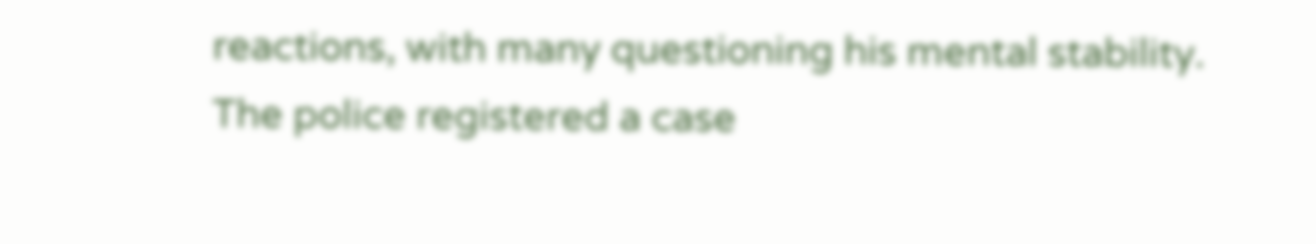reactions, with many questioning his mental stability. The police registered a case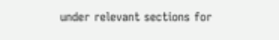under relevant sections for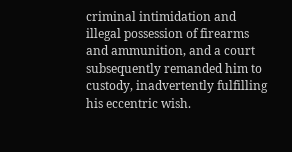criminal intimidation and illegal possession of firearms and ammunition, and a court subsequently remanded him to custody, inadvertently fulfilling his eccentric wish.